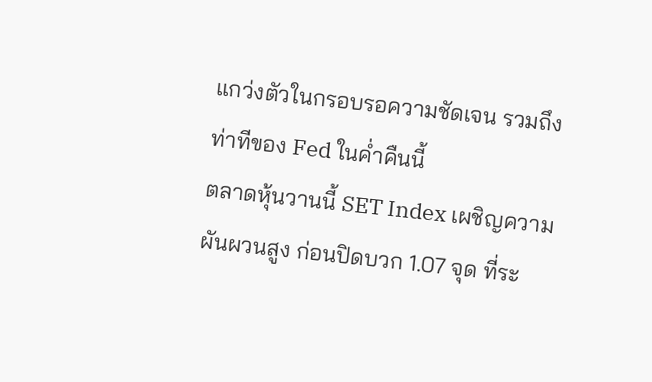แกว่งตัวในกรอบรอความชัดเจน รวมถึงท่าทีของ Fed ในค่ำคืนนี้
ตลาดหุ้นวานนี้ SET Index เผชิญความผันผวนสูง ก่อนปิดบวก 1.07 จุด ที่ระ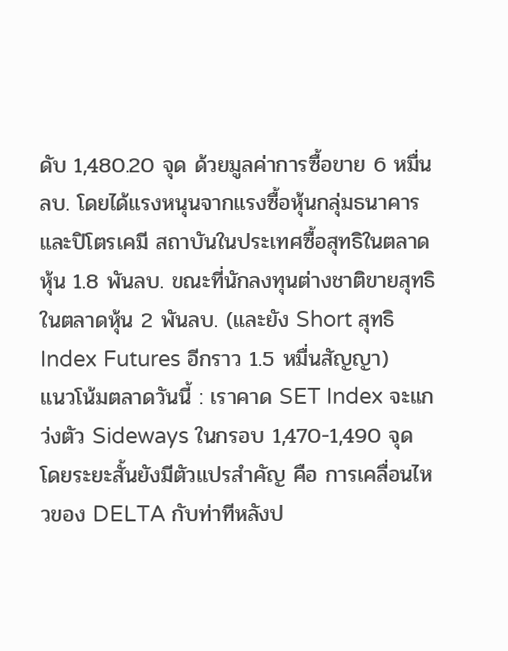ดับ 1,480.20 จุด ด้วยมูลค่าการซื้อขาย 6 หมื่นลบ. โดยได้แรงหนุนจากแรงซื้อหุ้นกลุ่มธนาคารและปิโตรเคมี สถาบันในประเทศซื้อสุทธิในตลาดหุ้น 1.8 พันลบ. ขณะที่นักลงทุนต่างชาติขายสุทธิในตลาดหุ้น 2 พันลบ. (และยัง Short สุทธิ Index Futures อีกราว 1.5 หมื่นสัญญา)
แนวโน้มตลาดวันนี้ : เราคาด SET Index จะแกว่งตัว Sideways ในกรอบ 1,470-1,490 จุด โดยระยะสั้นยังมีตัวแปรสำคัญ คือ การเคลื่อนไหวของ DELTA กับท่าทีหลังป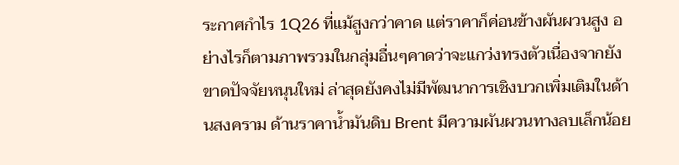ระกาศกำไร 1Q26 ที่แม้สูงกว่าคาด แต่ราคาก็ค่อนข้างผันผวนสูง อย่างไรก็ตามภาพรวมในกลุ่มอื่นๆคาดว่าจะแกว่งทรงตัวเนื่องจากยังขาดปัจจัยหนุนใหม่ ล่าสุดยังคงไม่มีพัฒนาการเชิงบวกเพิ่มเติมในด้านสงคราม ด้านราคาน้ำมันดิบ Brent มีความผันผวนทางลบเล็กน้อย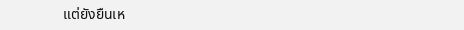แต่ยังยืนเห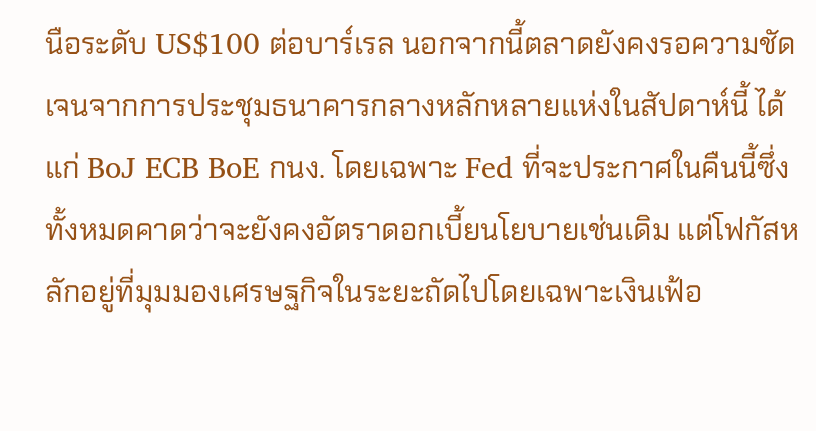นือระดับ US$100 ต่อบาร์เรล นอกจากนี้ตลาดยังคงรอความชัดเจนจากการประชุมธนาคารกลางหลักหลายแห่งในสัปดาห์นี้ ได้แก่ BoJ ECB BoE กนง. โดยเฉพาะ Fed ที่จะประกาศในคืนนี้ซึ่งทั้งหมดคาดว่าจะยังคงอัตราดอกเบี้ยนโยบายเช่นเดิม แต่โฟกัสหลักอยู่ที่มุมมองเศรษฐกิจในระยะถัดไปโดยเฉพาะเงินเฟ้อ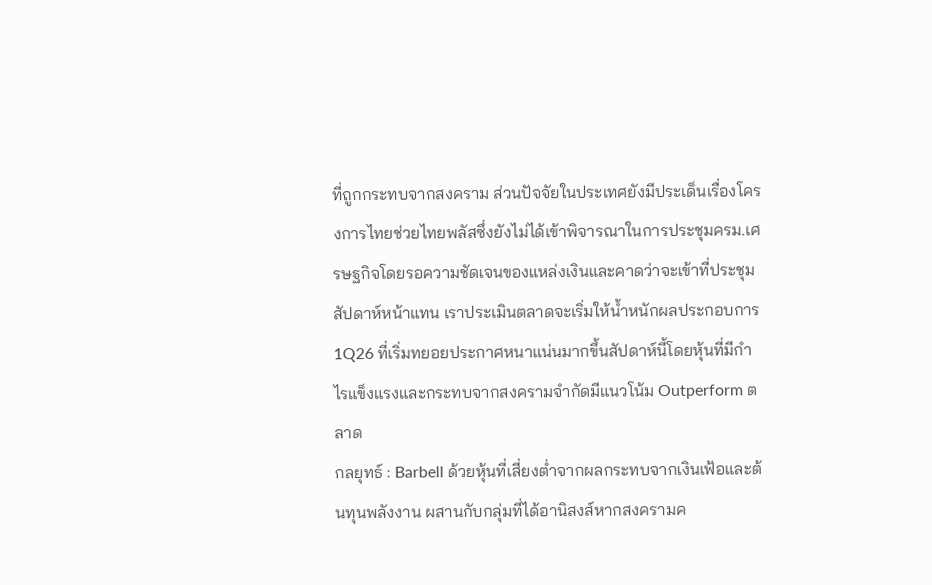ที่ถูกกระทบจากสงคราม ส่วนปัจจัยในประเทศยังมีประเด็นเรื่องโครงการไทยช่วยไทยพลัสซึ่งยังไม่ได้เข้าพิจารณาในการประชุมครม.เศรษฐกิจโดยรอความชัดเจนของแหล่งเงินและคาดว่าจะเข้าที่ประชุมสัปดาห์หน้าแทน เราประเมินตลาดจะเริ่มให้น้ำหนักผลประกอบการ 1Q26 ที่เริ่มทยอยประกาศหนาแน่นมากขึ้นสัปดาห์นี้โดยหุ้นที่มีกำไรแข็งแรงและกระทบจากสงครามจำกัดมีแนวโน้ม Outperform ตลาด
กลยุทธ์ : Barbell ด้วยหุ้นที่เสี่ยงต่ำจากผลกระทบจากเงินเฟ้อและต้นทุนพลังงาน ผสานกับกลุ่มที่ได้อานิสงส์หากสงครามค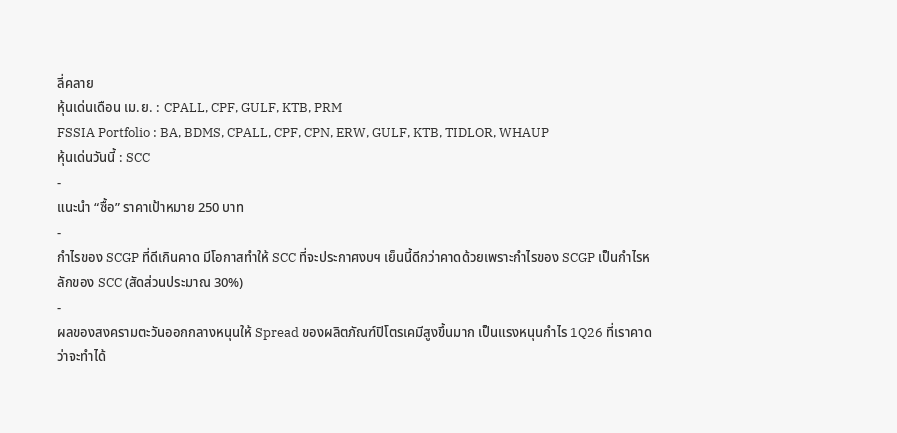ลี่คลาย
หุ้นเด่นเดือน เม.ย. : CPALL, CPF, GULF, KTB, PRM
FSSIA Portfolio : BA, BDMS, CPALL, CPF, CPN, ERW, GULF, KTB, TIDLOR, WHAUP
หุ้นเด่นวันนี้ : SCC
-
แนะนำ “ซื้อ” ราคาเป้าหมาย 250 บาท
-
กำไรของ SCGP ที่ดีเกินคาด มีโอกาสทำให้ SCC ที่จะประกาศงบฯ เย็นนี้ดีกว่าคาดด้วยเพราะกำไรของ SCGP เป็นกำไรหลักของ SCC (สัดส่วนประมาณ 30%)
-
ผลของสงครามตะวันออกกลางหนุนให้ Spread ของผลิตภัณฑ์ปิโตรเคมีสูงขึ้นมาก เป็นแรงหนุนกำไร 1Q26 ที่เราคาดว่าจะทำได้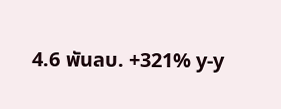4.6 พันลบ. +321% y-y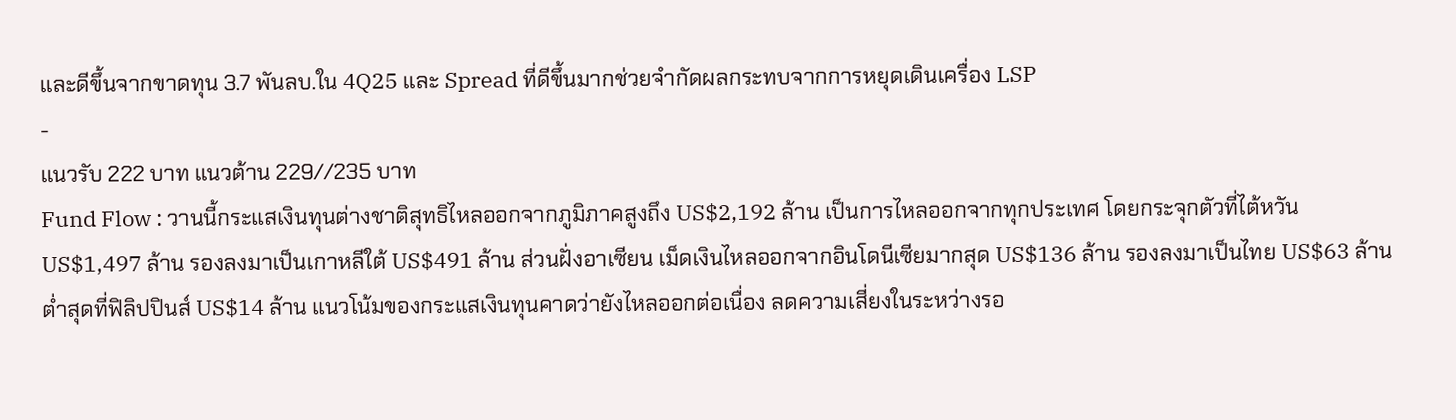และดีขึ้นจากขาดทุน 3.7 พันลบ.ใน 4Q25 และ Spread ที่ดีขึ้นมากช่วยจำกัดผลกระทบจากการหยุดเดินเครื่อง LSP
-
แนวรับ 222 บาท แนวต้าน 229//235 บาท
Fund Flow : วานนี้กระแสเงินทุนต่างชาติสุทธิไหลออกจากภูมิภาคสูงถึง US$2,192 ล้าน เป็นการไหลออกจากทุกประเทศ โดยกระจุกตัวที่ไต้หวัน US$1,497 ล้าน รองลงมาเป็นเกาหลีใต้ US$491 ล้าน ส่วนฝั่งอาเซียน เม็ดเงินไหลออกจากอินโดนีเซียมากสุด US$136 ล้าน รองลงมาเป็นไทย US$63 ล้าน ต่ำสุดที่ฟิลิปปินส์ US$14 ล้าน แนวโน้มของกระแสเงินทุนคาดว่ายังไหลออกต่อเนื่อง ลดความเสี่ยงในระหว่างรอ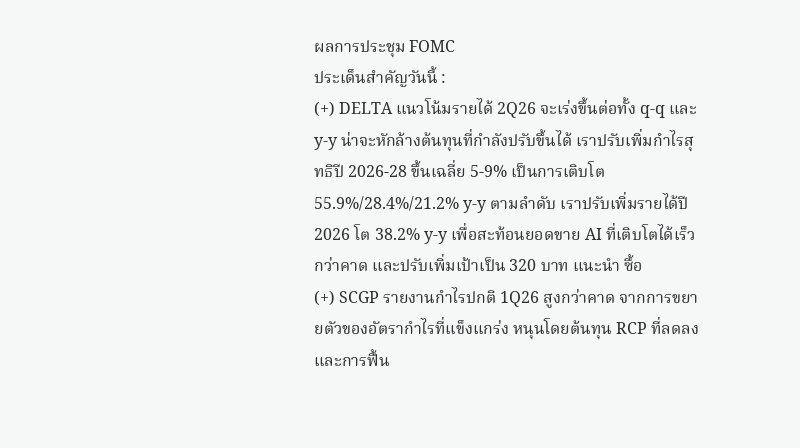ผลการประชุม FOMC
ประเด็นสำคัญวันนี้ :
(+) DELTA แนวโน้มรายได้ 2Q26 จะเร่งขึ้นต่อทั้ง q-q และ y-y น่าจะหักล้างต้นทุนที่กำลังปรับขึ้นได้ เราปรับเพิ่มกำไรสุทธิปี 2026-28 ขึ้นเฉลี่ย 5-9% เป็นการเติบโต 55.9%/28.4%/21.2% y-y ตามลำดับ เราปรับเพิ่มรายได้ปี 2026 โต 38.2% y-y เพื่อสะท้อนยอดขาย AI ที่เติบโตได้เร็วกว่าคาด และปรับเพิ่มเป้าเป็น 320 บาท แนะนำ ซื้อ
(+) SCGP รายงานกำไรปกติ 1Q26 สูงกว่าคาด จากการขยายตัวของอัตรากำไรที่แข็งแกร่ง หนุนโดยต้นทุน RCP ที่ลดลงและการฟื้น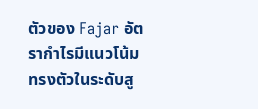ตัวของ Fajar อัตรากำไรมีแนวโน้มทรงตัวในระดับสู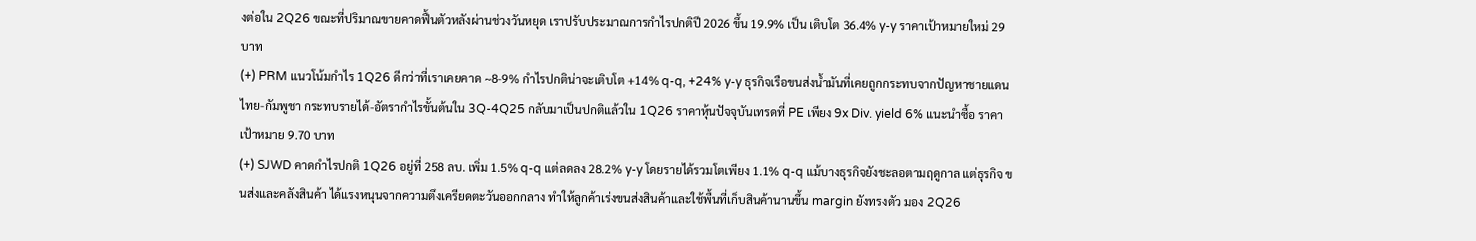งต่อใน 2Q26 ขณะที่ปริมาณขายคาดฟื้นตัวหลังผ่านช่วงวันหยุด เราปรับประมาณการกำไรปกติปี 2026 ขึ้น 19.9% เป็น เติบโต 36.4% y-y ราคาเป้าหมายใหม่ 29 บาท
(+) PRM แนวโน้มกำไร 1Q26 ดีกว่าที่เราเคยคาด ~8-9% กำไรปกติน่าจะเติบโต +14% q-q, +24% y-y ธุรกิจเรือขนส่งน้ำมันที่เคยถูกกระทบจากปัญหาชายแดนไทย-กัมพูชา กระทบรายได้-อัตรากำไรขั้นต้นใน 3Q-4Q25 กลับมาเป็นปกติแล้วใน 1Q26 ราคาหุ้นปัจจุบันเทรดที่ PE เพียง 9x Div. yield 6% แนะนำซื้อ ราคาเป้าหมาย 9.70 บาท
(+) SJWD คาดกำไรปกติ 1Q26 อยู่ที่ 258 ลบ. เพิ่ม 1.5% q-q แต่ลดลง 28.2% y-y โดยรายได้รวมโตเพียง 1.1% q-q แม้บางธุรกิจยังชะลอตามฤดูกาล แต่ธุรกิจ ขนส่งและคลังสินค้า ได้แรงหนุนจากความตึงเครียดตะวันออกกลาง ทำให้ลูกค้าเร่งขนส่งสินค้าและใช้พื้นที่เก็บสินค้านานขึ้น margin ยังทรงตัว มอง 2Q26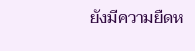ยังมีความยืดห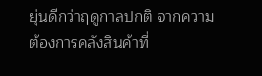ยุ่นดีกว่าฤดูกาลปกติ จากความต้องการคลังสินค้าที่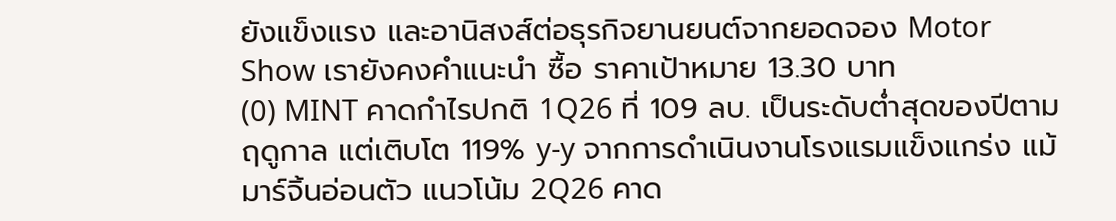ยังแข็งแรง และอานิสงส์ต่อธุรกิจยานยนต์จากยอดจอง Motor Show เรายังคงคำแนะนำ ซื้อ ราคาเป้าหมาย 13.30 บาท
(0) MINT คาดกำไรปกติ 1Q26 ที่ 109 ลบ. เป็นระดับต่ำสุดของปีตามฤดูกาล แต่เติบโต 119% y-y จากการดำเนินงานโรงแรมแข็งแกร่ง แม้มาร์จิ้นอ่อนตัว แนวโน้ม 2Q26 คาด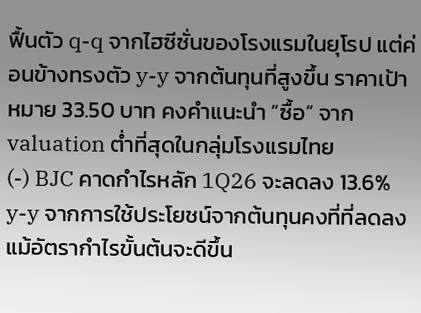ฟื้นตัว q-q จากไฮซีซั่นของโรงแรมในยุโรป แต่ค่อนข้างทรงตัว y-y จากต้นทุนที่สูงขึ้น ราคาเป้าหมาย 33.50 บาท คงคำแนะนำ “ซื้อ” จาก valuation ต่ำที่สุดในกลุ่มโรงแรมไทย
(-) BJC คาดกำไรหลัก 1Q26 จะลดลง 13.6% y-y จากการใช้ประโยชน์จากต้นทุนคงที่ที่ลดลง แม้อัตรากำไรขั้นต้นจะดีขึ้น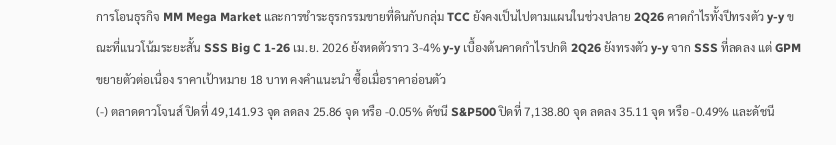การโอนธุรกิจ MM Mega Market และการชำระธุรกรรมขายที่ดินกับกลุ่ม TCC ยังคงเป็นไปตามแผนในช่วงปลาย 2Q26 คาดกำไรทั้งปีทรงตัว y-y ขณะที่แนวโน้มระยะสั้น SSS Big C 1-26 เม.ย. 2026 ยังหดตัวราว 3-4% y-y เบื้องต้นคาดกำไรปกติ 2Q26 ยังทรงตัว y-y จาก SSS ที่ลดลง แต่ GPM ขยายตัวต่อเนื่อง ราคาเป้าหมาย 18 บาท คงคำแนะนำ ซื้อเมื่อราคาอ่อนตัว
(-) ตลาดดาวโจนส์ ปิดที่ 49,141.93 จุด ลดลง 25.86 จุด หรือ -0.05% ดัชนี S&P500 ปิดที่ 7,138.80 จุด ลดลง 35.11 จุด หรือ -0.49% และดัชนี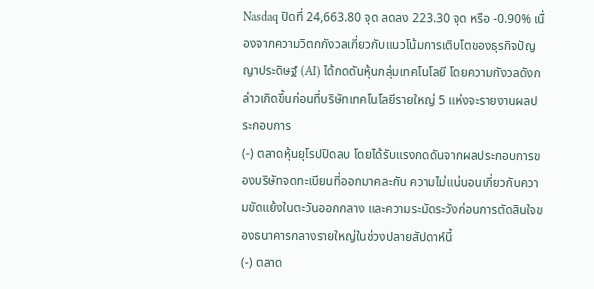Nasdaq ปิดที่ 24,663.80 จุด ลดลง 223.30 จุด หรือ -0.90% เนื่องจากความวิตกกังวลเกี่ยวกับแนวโน้มการเติบโตของธุรกิจปัญญาประดิษฐ์ (AI) ได้กดดันหุ้นกลุ่มเทคโนโลยี โดยความกังวลดังกล่าวเกิดขึ้นก่อนที่บริษัทเทคโนโลยีรายใหญ่ 5 แห่งจะรายงานผลประกอบการ
(-) ตลาดหุ้นยุโรปปิดลบ โดยได้รับแรงกดดันจากผลประกอบการของบริษัทจดทะเบียนที่ออกมาคละกัน ความไม่แน่นอนเกี่ยวกับความขัดแย้งในตะวันออกกลาง และความระมัดระวังก่อนการตัดสินใจของธนาคารกลางรายใหญ่ในช่วงปลายสัปดาห์นี้
(-) ตลาด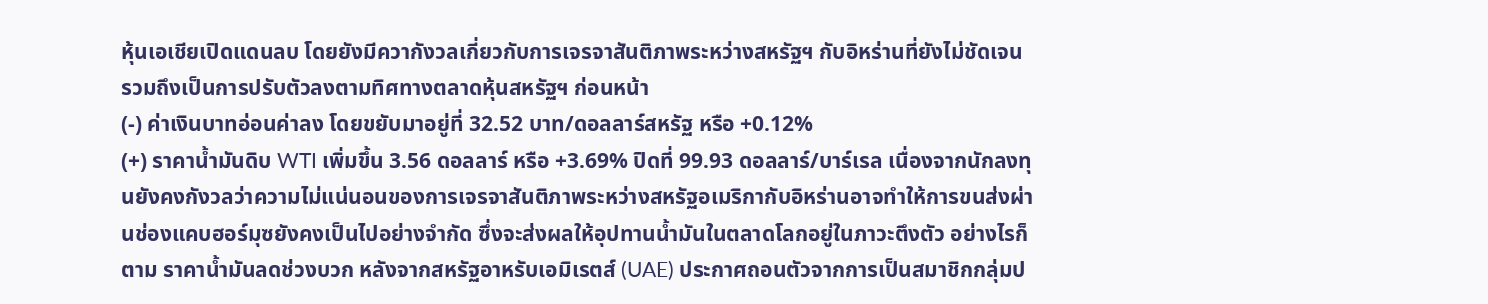หุ้นเอเชียเปิดแดนลบ โดยยังมีควากังวลเกี่ยวกับการเจรจาสันติภาพระหว่างสหรัฐฯ กับอิหร่านที่ยังไม่ชัดเจน รวมถึงเป็นการปรับตัวลงตามทิศทางตลาดหุ้นสหรัฐฯ ก่อนหน้า
(-) ค่าเงินบาทอ่อนค่าลง โดยขยับมาอยู่ที่ 32.52 บาท/ดอลลาร์สหรัฐ หรือ +0.12%
(+) ราคาน้ำมันดิบ WTI เพิ่มขึ้น 3.56 ดอลลาร์ หรือ +3.69% ปิดที่ 99.93 ดอลลาร์/บาร์เรล เนื่องจากนักลงทุนยังคงกังวลว่าความไม่แน่นอนของการเจรจาสันติภาพระหว่างสหรัฐอเมริกากับอิหร่านอาจทำให้การขนส่งผ่านช่องแคบฮอร์มุซยังคงเป็นไปอย่างจำกัด ซึ่งจะส่งผลให้อุปทานน้ำมันในตลาดโลกอยู่ในภาวะตึงตัว อย่างไรก็ตาม ราคาน้ำมันลดช่วงบวก หลังจากสหรัฐอาหรับเอมิเรตส์ (UAE) ประกาศถอนตัวจากการเป็นสมาชิกกลุ่มป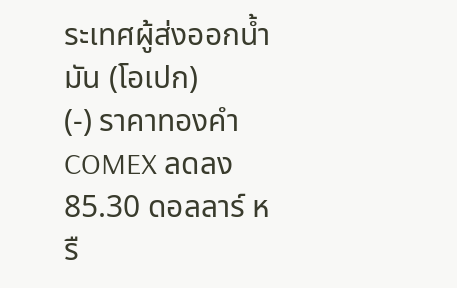ระเทศผู้ส่งออกน้ำมัน (โอเปก)
(-) ราคาทองคำ COMEX ลดลง 85.30 ดอลลาร์ หรื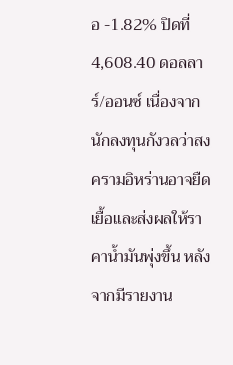อ -1.82% ปิดที่ 4,608.40 ดอลลาร์/ออนซ์ เนื่องจากนักลงทุนกังวลว่าสงครามอิหร่านอาจยืดเยื้อและส่งผลให้ราคาน้ำมันพุ่งขึ้น หลังจากมีรายงาน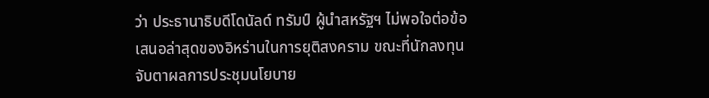ว่า ประธานาธิบดีโดนัลด์ ทรัมป์ ผู้นำสหรัฐฯ ไม่พอใจต่อข้อเสนอล่าสุดของอิหร่านในการยุติสงคราม ขณะที่นักลงทุนจับตาผลการประชุมนโยบาย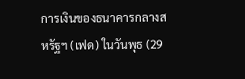การเงินของธนาคารกลางสหรัฐฯ (เฟด) ในวันพุธ (29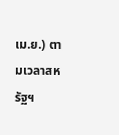เม.ย.) ตามเวลาสหรัฐฯ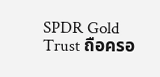SPDR Gold Trust ถือครอ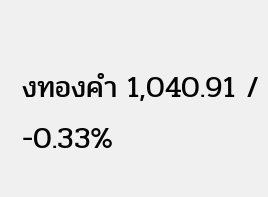งทองคำ 1,040.91 / -0.33%